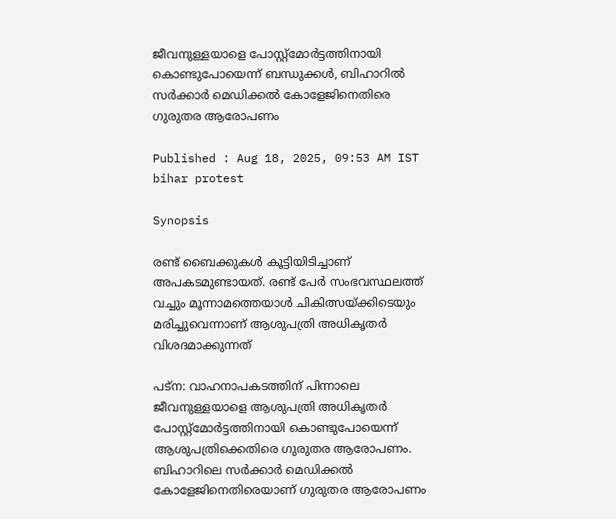ജീവനുള്ളയാളെ പോസ്റ്റ്മോർട്ടത്തിനായി കൊണ്ടുപോയെന്ന് ബന്ധുക്കൾ, ബിഹാറിൽ സർക്കാർ മെഡിക്കൽ കോളേജിനെതിരെ ഗുരുതര ആരോപണം

Published : Aug 18, 2025, 09:53 AM IST
bihar protest

Synopsis

രണ്ട് ബൈക്കുകൾ കൂട്ടിയിടിച്ചാണ് അപകടമുണ്ടായത്. രണ്ട് പേർ സംഭവസ്ഥലത്ത് വച്ചും മൂന്നാമത്തെയാൾ ചികിത്സയ്ക്കിടെയും മരിച്ചുവെന്നാണ് ആശുപത്രി അധികൃതർ വിശദമാക്കുന്നത്

പട്ന: വാഹനാപകടത്തിന് പിന്നാലെ ജീവനുള്ളയാളെ ആശുപത്രി അധികൃതർ പോസ്റ്റ്മോർട്ടത്തിനായി കൊണ്ടുപോയെന്ന് ആശുപത്രിക്കെതിരെ ഗുരുതര ആരോപണം. ബിഹാറിലെ സർക്കാർ മെഡിക്കൽ കോളേജിനെതിരെയാണ് ഗുരുതര ആരോപണം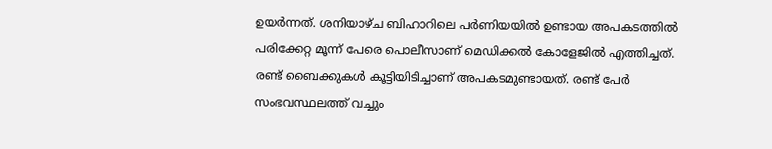ഉയർന്നത്. ശനിയാഴ്ച ബിഹാറിലെ പർണിയയിൽ ഉണ്ടായ അപകടത്തിൽ പരിക്കേറ്റ മൂന്ന് പേരെ പൊലീസാണ് മെഡിക്കൽ കോളേജിൽ എത്തിച്ചത്. രണ്ട് ബൈക്കുകൾ കൂട്ടിയിടിച്ചാണ് അപകടമുണ്ടായത്. രണ്ട് പേർ സംഭവസ്ഥലത്ത് വച്ചും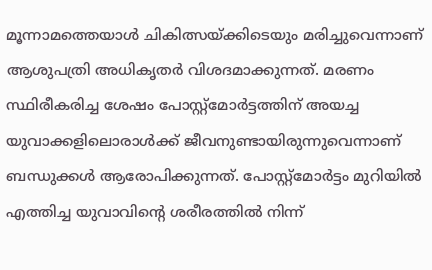മൂന്നാമത്തെയാൾ ചികിത്സയ്ക്കിടെയും മരിച്ചുവെന്നാണ് ആശുപത്രി അധികൃതർ വിശദമാക്കുന്നത്. മരണം സ്ഥിരീകരിച്ച ശേഷം പോസ്റ്റ്മോർട്ടത്തിന് അയച്ച യുവാക്കളിലൊരാൾക്ക് ജീവനുണ്ടായിരുന്നുവെന്നാണ് ബന്ധുക്കൾ ആരോപിക്കുന്നത്. പോസ്റ്റ്മോർട്ടം മുറിയിൽ എത്തിച്ച യുവാവിന്റെ ശരീരത്തിൽ നിന്ന്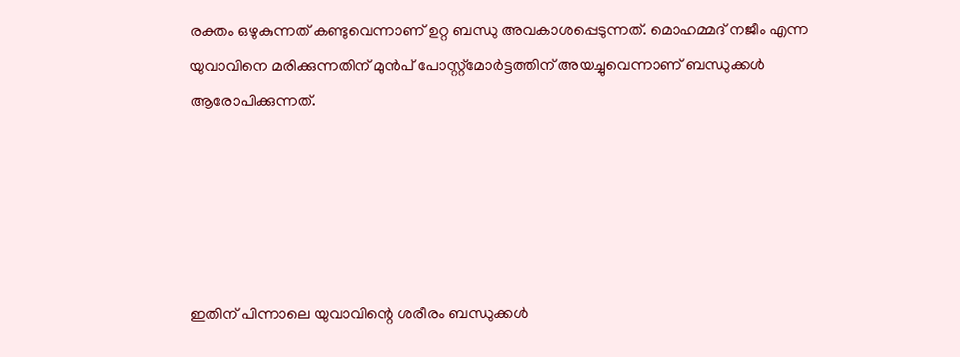രക്തം ഒഴുകുന്നത് കണ്ടുവെന്നാണ് ഉറ്റ ബന്ധു അവകാശപ്പെടുന്നത്. മൊഹമ്മദ് നജീം എന്ന യുവാവിനെ മരിക്കുന്നതിന് മുൻപ് പോസ്റ്റ്മോർട്ടത്തിന് അയച്ചുവെന്നാണ് ബന്ധുക്കൾ ആരോപിക്കുന്നത്.





ഇതിന് പിന്നാലെ യുവാവിന്റെ ശരീരം ബന്ധുക്കൾ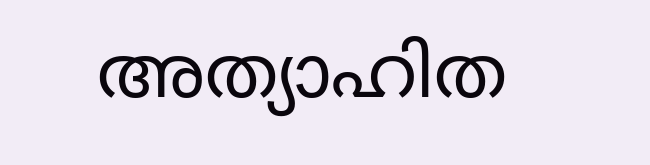അത്യാഹിത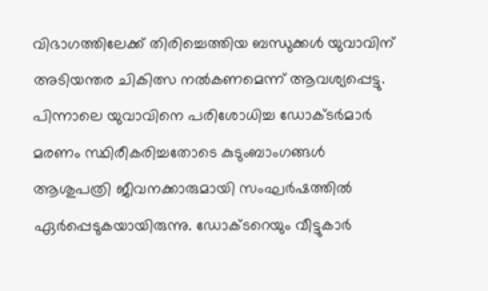വിഭാഗത്തിലേക്ക് തിരിച്ചെത്തിയ ബന്ധുക്കൾ യുവാവിന് അടിയന്തര ചികിത്സ നൽകണമെന്ന് ആവശ്യപ്പെട്ടു. പിന്നാലെ യുവാവിനെ പരിശോധിച്ച ഡോക്ടർമാർ മരണം സ്ഥിരീകരിച്ചതോടെ കുടുംബാംഗങ്ങൾ ആശുപത്രി ജീവനക്കാരുമായി സംഘർഷത്തിൽ ഏർപ്പെടുകയായിരുന്നു. ഡോക്ടറെയും വീട്ടുകാർ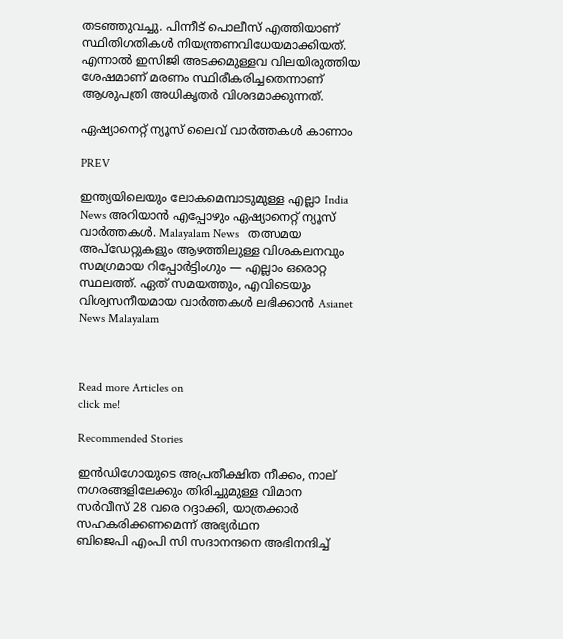തടഞ്ഞുവച്ചു. പിന്നീട് പൊലീസ് എത്തിയാണ് സ്ഥിതിഗതികൾ നിയന്ത്രണവിധേയമാക്കിയത്. എന്നാൽ ഇസിജി അടക്കമുള്ളവ വിലയിരുത്തിയ ശേഷമാണ് മരണം സ്ഥിരീകരിച്ചതെന്നാണ് ആശുപത്രി അധികൃതർ വിശദമാക്കുന്നത്.

ഏഷ്യാനെറ്റ് ന്യൂസ് ലൈവ് വാർത്തകൾ കാണാം

PREV

ഇന്ത്യയിലെയും ലോകമെമ്പാടുമുള്ള എല്ലാ India News അറിയാൻ എപ്പോഴും ഏഷ്യാനെറ്റ് ന്യൂസ് വാർത്തകൾ. Malayalam News   തത്സമയ അപ്‌ഡേറ്റുകളും ആഴത്തിലുള്ള വിശകലനവും സമഗ്രമായ റിപ്പോർട്ടിംഗും — എല്ലാം ഒരൊറ്റ സ്ഥലത്ത്. ഏത് സമയത്തും, എവിടെയും വിശ്വസനീയമായ വാർത്തകൾ ലഭിക്കാൻ Asianet News Malayalam



Read more Articles on
click me!

Recommended Stories

ഇന്‍ഡിഗോയുടെ അപ്രതീക്ഷിത നീക്കം, നാല് നഗരങ്ങളിലേക്കും തിരിച്ചുമുള്ള വിമാന സർവീസ് 28 വരെ റദ്ദാക്കി, യാത്രക്കാർ സഹകരിക്കണമെന്ന് അഭ്യർഥന
ബിജെപി എംപി സി സദാനന്ദനെ അഭിനന്ദിച്ച്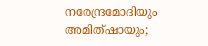നരേന്ദ്രമോദിയും അമിത്ഷായും;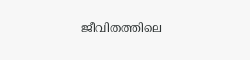ജീവിതത്തിലെ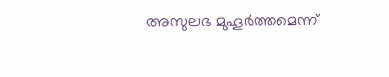അസുലഭ മുഹൂർത്തമെന്ന്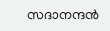സദാനന്ദൻ